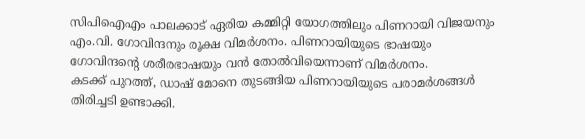സിപിഐഎം പാലക്കാട് ഏരിയ കമ്മിറ്റി യോഗത്തിലും പിണറായി വിജയനും എം.വി. ഗോവിന്ദനും രൂക്ഷ വിമർശനം. പിണറായിയുടെ ഭാഷയും ഗോവിന്ദന്റെ ശരീരഭാഷയും വൻ തോൽവിയെന്നാണ് വിമർശനം.
കടക്ക് പുറത്ത്, ഡാഷ് മോനെ തുടങ്ങിയ പിണറായിയുടെ പരാമർശങ്ങൾ തിരിച്ചടി ഉണ്ടാക്കി.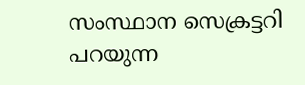സംസ്ഥാന സെക്രട്ടറി പറയുന്ന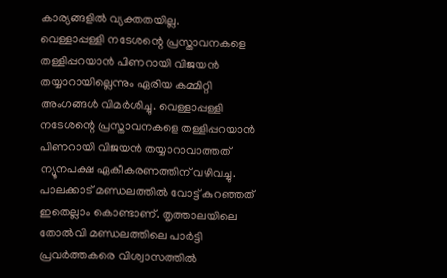കാര്യങ്ങളിൽ വ്യക്തതയില്ല.
വെള്ളാപ്പള്ളി നടേശന്റെ പ്രസ്താവനകളെ തള്ളിപ്പറയാൻ പിണറായി വിജയൻ തയ്യാറായില്ലെന്നും ഏരിയ കമ്മിറ്റി അംഗങ്ങൾ വിമർശിച്ചു. വെള്ളാപ്പള്ളി നടേശന്റെ പ്രസ്താവനകളെ തള്ളിപ്പറയാൻ പിണറായി വിജയൻ തയ്യാറാവാത്തത് ന്യൂനപക്ഷ ഏകീകരണത്തിന് വഴിവച്ചു.
പാലക്കാട് മണ്ഡലത്തിൽ വോട്ട് കുറഞ്ഞത് ഇതെല്ലാം കൊണ്ടാണ്. തൃത്താലയിലെ തോൽവി മണ്ഡലത്തിലെ പാർട്ടി പ്രവർത്തകരെ വിശ്വാസത്തിൽ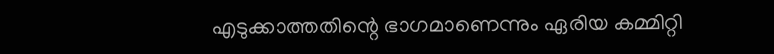എടുക്കാത്തതിന്റെ ഭാഗമാണെന്നും ഏരിയ കമ്മിറ്റി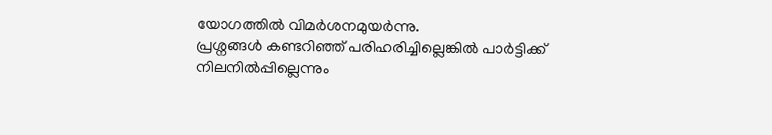യോഗത്തിൽ വിമർശനമുയർന്നു.
പ്രശ്നങ്ങൾ കണ്ടറിഞ്ഞ് പരിഹരിച്ചില്ലെങ്കിൽ പാർട്ടിക്ക് നിലനിൽപ്പില്ലെന്നും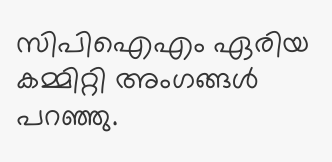സിപിഐഎം ഏരിയ കമ്മിറ്റി അംഗങ്ങൾ പറഞ്ഞു.